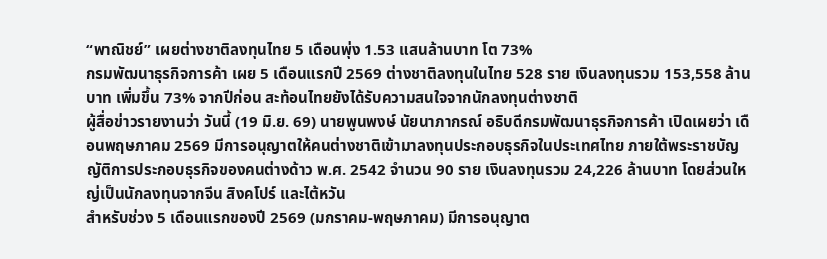“พาณิชย์” เผยต่างชาติลงทุนไทย 5 เดือนพุ่ง 1.53 แสนล้านบาท โต 73%
กรมพัฒนาธุรกิจการค้า เผย 5 เดือนแรกปี 2569 ต่างชาติลงทุนในไทย 528 ราย เงินลงทุนรวม 153,558 ล้านบาท เพิ่มขึ้น 73% จากปีก่อน สะท้อนไทยยังได้รับความสนใจจากนักลงทุนต่างชาติ
ผู้สื่อข่าวรายงานว่า วันนี้ (19 มิ.ย. 69) นายพูนพงษ์ นัยนาภากรณ์ อธิบดีกรมพัฒนาธุรกิจการค้า เปิดเผยว่า เดือนพฤษภาคม 2569 มีการอนุญาตให้คนต่างชาติเข้ามาลงทุนประกอบธุรกิจในประเทศไทย ภายใต้พระราชบัญญัติการประกอบธุรกิจของคนต่างด้าว พ.ศ. 2542 จำนวน 90 ราย เงินลงทุนรวม 24,226 ล้านบาท โดยส่วนใหญ่เป็นนักลงทุนจากจีน สิงคโปร์ และไต้หวัน
สำหรับช่วง 5 เดือนแรกของปี 2569 (มกราคม-พฤษภาคม) มีการอนุญาต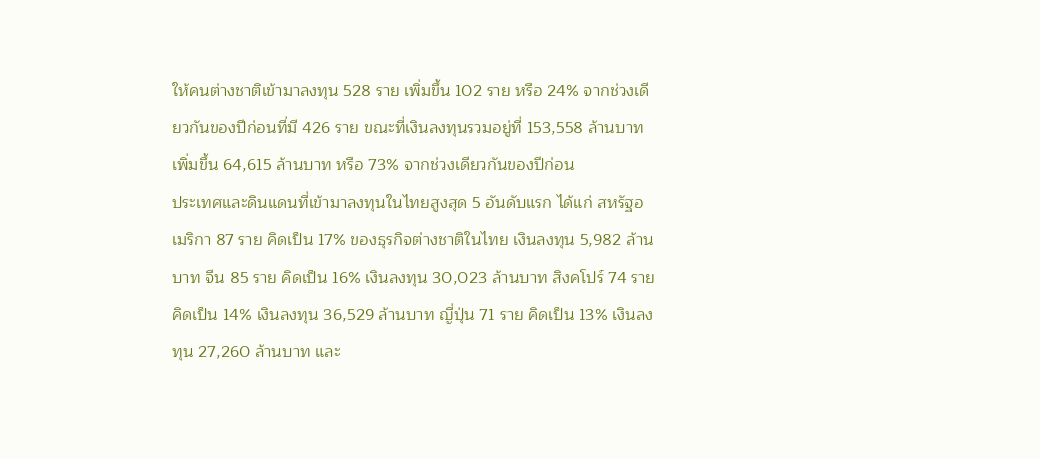ให้คนต่างชาติเข้ามาลงทุน 528 ราย เพิ่มขึ้น 102 ราย หรือ 24% จากช่วงเดียวกันของปีก่อนที่มี 426 ราย ขณะที่เงินลงทุนรวมอยู่ที่ 153,558 ล้านบาท เพิ่มขึ้น 64,615 ล้านบาท หรือ 73% จากช่วงเดียวกันของปีก่อน
ประเทศและดินแดนที่เข้ามาลงทุนในไทยสูงสุด 5 อันดับแรก ได้แก่ สหรัฐอเมริกา 87 ราย คิดเป็น 17% ของธุรกิจต่างชาติในไทย เงินลงทุน 5,982 ล้านบาท จีน 85 ราย คิดเป็น 16% เงินลงทุน 30,023 ล้านบาท สิงคโปร์ 74 ราย คิดเป็น 14% เงินลงทุน 36,529 ล้านบาท ญี่ปุ่น 71 ราย คิดเป็น 13% เงินลงทุน 27,260 ล้านบาท และ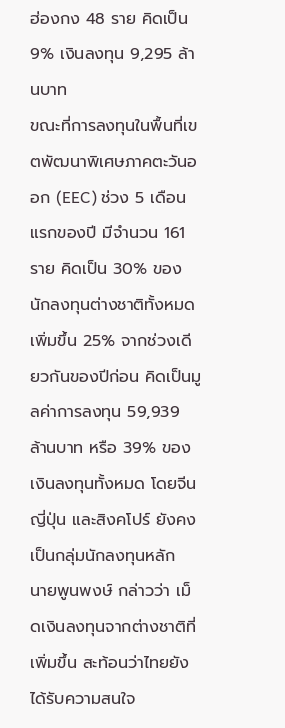ฮ่องกง 48 ราย คิดเป็น 9% เงินลงทุน 9,295 ล้านบาท
ขณะที่การลงทุนในพื้นที่เขตพัฒนาพิเศษภาคตะวันออก (EEC) ช่วง 5 เดือนแรกของปี มีจำนวน 161 ราย คิดเป็น 30% ของนักลงทุนต่างชาติทั้งหมด เพิ่มขึ้น 25% จากช่วงเดียวกันของปีก่อน คิดเป็นมูลค่าการลงทุน 59,939 ล้านบาท หรือ 39% ของเงินลงทุนทั้งหมด โดยจีน ญี่ปุ่น และสิงคโปร์ ยังคงเป็นกลุ่มนักลงทุนหลัก
นายพูนพงษ์ กล่าวว่า เม็ดเงินลงทุนจากต่างชาติที่เพิ่มขึ้น สะท้อนว่าไทยยังได้รับความสนใจ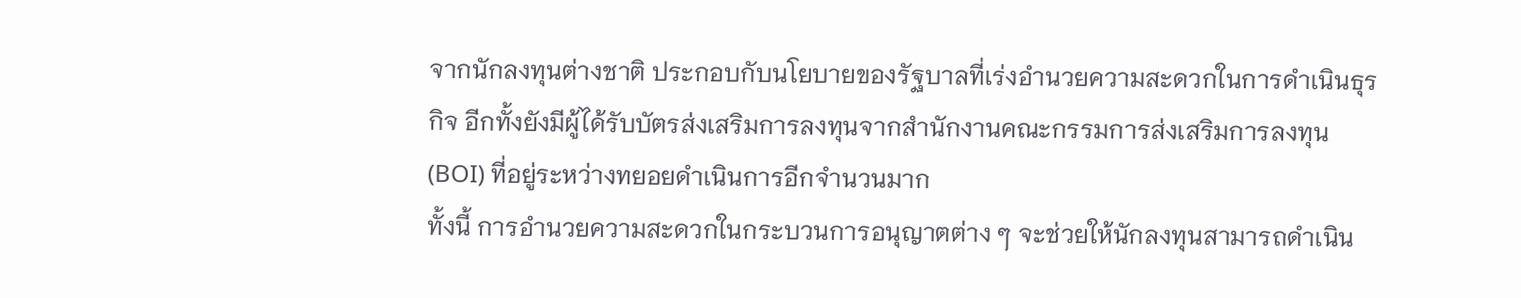จากนักลงทุนต่างชาติ ประกอบกับนโยบายของรัฐบาลที่เร่งอำนวยความสะดวกในการดำเนินธุรกิจ อีกทั้งยังมีผู้ได้รับบัตรส่งเสริมการลงทุนจากสำนักงานคณะกรรมการส่งเสริมการลงทุน (BOI) ที่อยู่ระหว่างทยอยดำเนินการอีกจำนวนมาก
ทั้งนี้ การอำนวยความสะดวกในกระบวนการอนุญาตต่าง ๆ จะช่วยให้นักลงทุนสามารถดำเนิน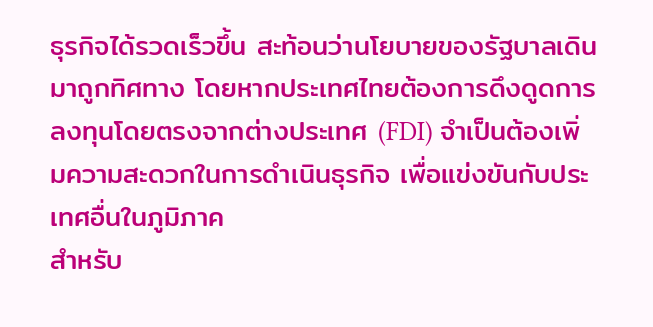ธุรกิจได้รวดเร็วขึ้น สะท้อนว่านโยบายของรัฐบาลเดินมาถูกทิศทาง โดยหากประเทศไทยต้องการดึงดูดการลงทุนโดยตรงจากต่างประเทศ (FDI) จำเป็นต้องเพิ่มความสะดวกในการดำเนินธุรกิจ เพื่อแข่งขันกับประเทศอื่นในภูมิภาค
สำหรับ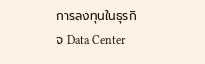การลงทุนในธุรกิจ Data Center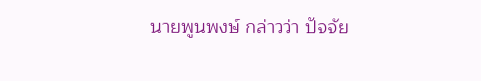นายพูนพงษ์ กล่าวว่า ปัจจัย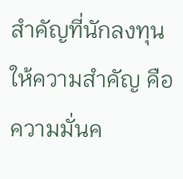สำคัญที่นักลงทุนให้ความสำคัญ คือ ความมั่นค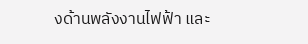งด้านพลังงานไฟฟ้า และ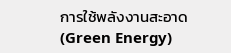การใช้พลังงานสะอาด (Green Energy)